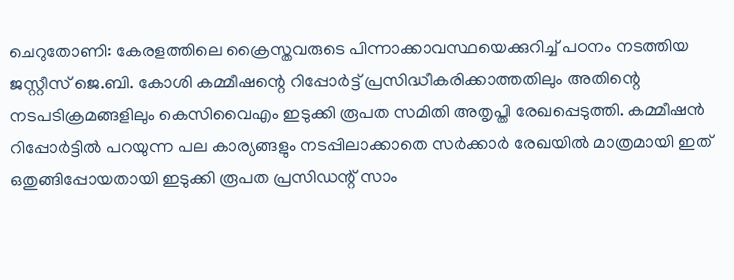ചെറുതോണി: കേരളത്തിലെ ക്രൈസ്തവരുടെ പിന്നാക്കാവസ്ഥയെക്കുറിച്ച് പഠനം നടത്തിയ ജസ്റ്റീസ് ജെ.ബി. കോശി കമ്മീഷന്റെ റിപ്പോർട്ട് പ്രസിദ്ധീകരിക്കാത്തതിലും അതിന്റെ നടപടിക്രമങ്ങളിലും കെസിവൈഎം ഇടുക്കി രൂപത സമിതി അതൃപ്തി രേഖപ്പെടുത്തി. കമ്മീഷൻ റിപ്പോർട്ടിൽ പറയുന്ന പല കാര്യങ്ങളും നടപ്പിലാക്കാതെ സർക്കാർ രേഖയിൽ മാത്രമായി ഇത് ഒതുങ്ങിപ്പോയതായി ഇടുക്കി രൂപത പ്രസിഡന്റ് സാം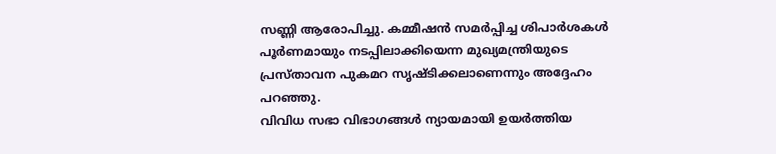സണ്ണി ആരോപിച്ചു. കമ്മീഷൻ സമർപ്പിച്ച ശിപാർശകൾ പൂർണമായും നടപ്പിലാക്കിയെന്ന മുഖ്യമന്ത്രിയുടെ പ്രസ്താവന പുകമറ സൃഷ്ടിക്കലാണെന്നും അദ്ദേഹം പറഞ്ഞു.
വിവിധ സഭാ വിഭാഗങ്ങൾ ന്യായമായി ഉയർത്തിയ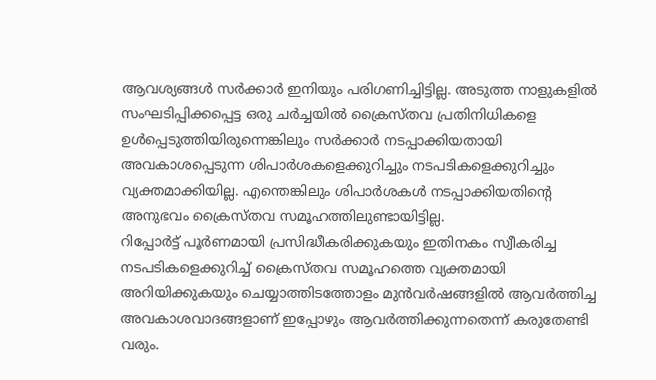ആവശ്യങ്ങൾ സർക്കാർ ഇനിയും പരിഗണിച്ചിട്ടില്ല. അടുത്ത നാളുകളിൽ സംഘടിപ്പിക്കപ്പെട്ട ഒരു ചർച്ചയിൽ ക്രൈസ്തവ പ്രതിനിധികളെ ഉൾപ്പെടുത്തിയിരുന്നെങ്കിലും സർക്കാർ നടപ്പാക്കിയതായി അവകാശപ്പെടുന്ന ശിപാർശകളെക്കുറിച്ചും നടപടികളെക്കുറിച്ചും വ്യക്തമാക്കിയില്ല. എന്തെങ്കിലും ശിപാർശകൾ നടപ്പാക്കിയതിന്റെ അനുഭവം ക്രൈസ്തവ സമൂഹത്തിലുണ്ടായിട്ടില്ല.
റിപ്പോർട്ട് പൂർണമായി പ്രസിദ്ധീകരിക്കുകയും ഇതിനകം സ്വീകരിച്ച നടപടികളെക്കുറിച്ച് ക്രൈസ്തവ സമൂഹത്തെ വ്യക്തമായി അറിയിക്കുകയും ചെയ്യാത്തിടത്തോളം മുൻവർഷങ്ങളിൽ ആവർത്തിച്ച അവകാശവാദങ്ങളാണ് ഇപ്പോഴും ആവർത്തിക്കുന്നതെന്ന് കരുതേണ്ടി വരും.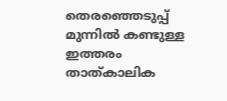തെരഞ്ഞെടുപ്പ് മുന്നിൽ കണ്ടുള്ള ഇത്തരം താത്കാലിക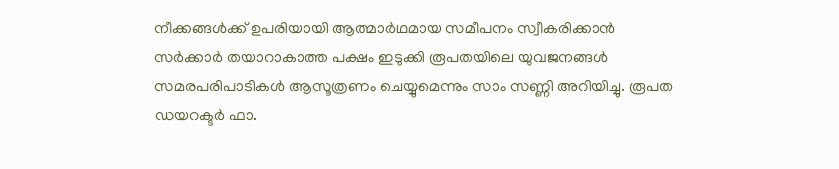നീക്കങ്ങൾക്ക് ഉപരിയായി ആത്മാർഥമായ സമീപനം സ്വീകരിക്കാൻ സർക്കാർ തയാറാകാത്ത പക്ഷം ഇടുക്കി രൂപതയിലെ യുവജനങ്ങൾ സമരപരിപാടികൾ ആസൂത്രണം ചെയ്യുമെന്നും സാം സണ്ണി അറിയിച്ചു. രൂപത ഡയറക്ടർ ഫാ.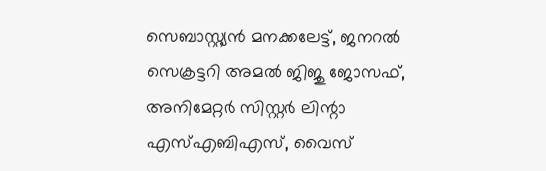സെബാസ്റ്റ്യൻ മനക്കലേട്ട്, ജനറൽ സെക്രട്ടറി അമൽ ജിജു ജോസഫ്, അനിമേറ്റർ സിസ്റ്റർ ലിന്റാ എസ്എബിഎസ്, വൈസ്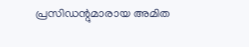പ്രസിഡന്റുമാരായ അമിത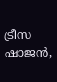ട്രീസ ഷാജൻ,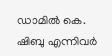ഡാമിൽ കെ. ഷിബു എന്നിവർ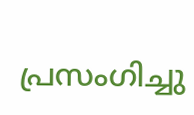പ്രസംഗിച്ചു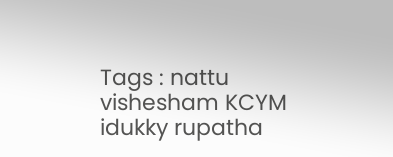Tags : nattu vishesham KCYM idukky rupatha